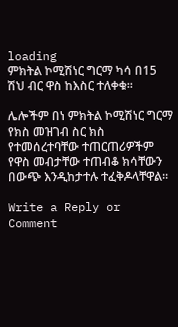loading
ምክትል ኮሚሽነር ግርማ ካሳ በ15 ሽህ ብር ዋስ ከእስር ተለቀቁ፡፡

ሌሎችም በነ ምክትል ኮሚሽነር ግርማ የክስ መዝገብ ስር ክስ የተመሰረተባቸው ተጠርጠሪዎችም የዋስ መብታቸው ተጠብቆ ክሳቸውን በውጭ እንዲከታተሉ ተፈቅዶላቸዋል፡፡

Write a Reply or Comment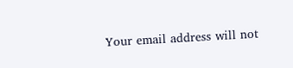Your email address will not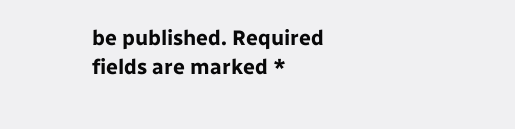be published. Required fields are marked *